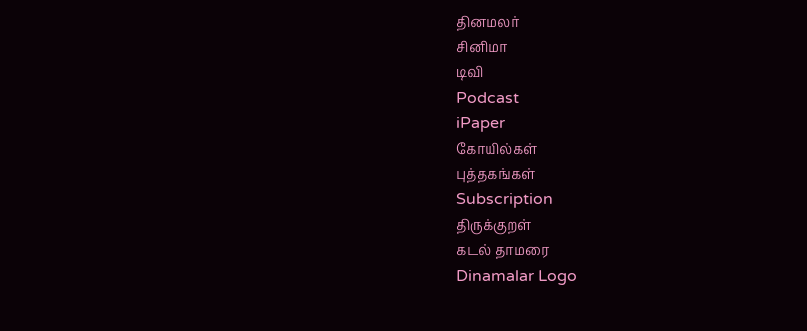தினமலர்
சினிமா
டிவி
Podcast
iPaper
கோயில்கள்
புத்தகங்கள்
Subscription
திருக்குறள்
கடல் தாமரை
Dinamalar Logo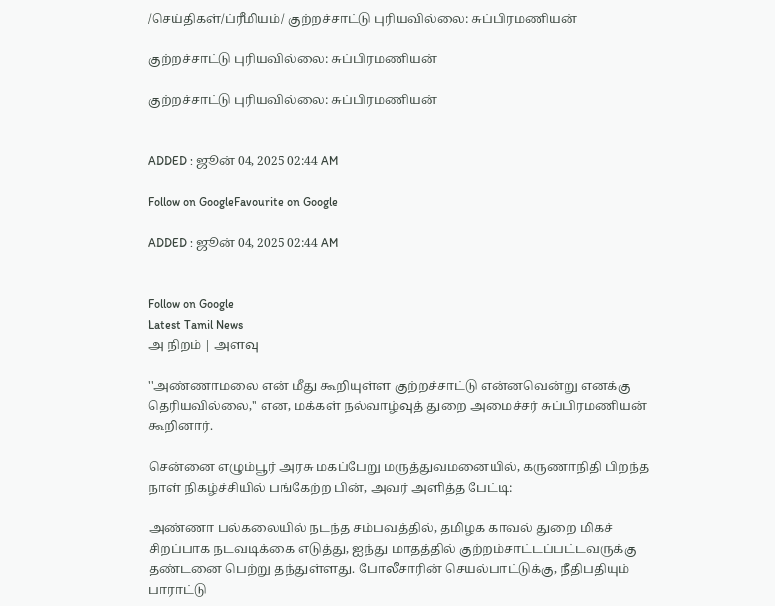/செய்திகள்/ப்ரீமியம்/ குற்றச்சாட்டு புரியவில்லை: சுப்பிரமணியன்

குற்றச்சாட்டு புரியவில்லை: சுப்பிரமணியன்

குற்றச்சாட்டு புரியவில்லை: சுப்பிரமணியன்


ADDED : ஜூன் 04, 2025 02:44 AM

Follow on GoogleFavourite on Google

ADDED : ஜூன் 04, 2025 02:44 AM


Follow on Google
Latest Tamil News
அ நிறம் | அளவு

''அண்ணாமலை என் மீது கூறியுள்ள குற்றச்சாட்டு என்னவென்று எனக்கு தெரியவில்லை,'' என, மக்கள் நல்வாழ்வுத் துறை அமைச்சர் சுப்பிரமணியன் கூறினார்.

சென்னை எழும்பூர் அரசு மகப்பேறு மருத்துவமனையில், கருணாநிதி பிறந்த நாள் நிகழ்ச்சியில் பங்கேற்ற பின், அவர் அளித்த பேட்டி:

அண்ணா பல்கலையில் நடந்த சம்பவத்தில், தமிழக காவல் துறை மிகச் சிறப்பாக நடவடிக்கை எடுத்து, ஐந்து மாதத்தில் குற்றம்சாட்டப்பட்டவருக்கு தண்டனை பெற்று தந்துள்ளது. போலீசாரின் செயல்பாட்டுக்கு, நீதிபதியும் பாராட்டு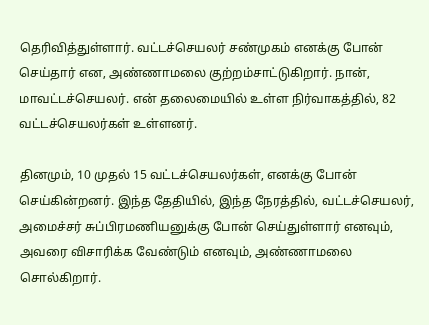தெரிவித்துள்ளார். வட்டச்செயலர் சண்முகம் எனக்கு போன் செய்தார் என, அண்ணாமலை குற்றம்சாட்டுகிறார். நான், மாவட்டச்செயலர். என் தலைமையில் உள்ள நிர்வாகத்தில், 82 வட்டச்செயலர்கள் உள்ளனர்.

தினமும், 10 முதல் 15 வட்டச்செயலர்கள், எனக்கு போன் செய்கின்றனர். இந்த தேதியில், இந்த நேரத்தில், வட்டச்செயலர், அமைச்சர் சுப்பிரமணியனுக்கு போன் செய்துள்ளார் எனவும், அவரை விசாரிக்க வேண்டும் எனவும், அண்ணாமலை சொல்கிறார்.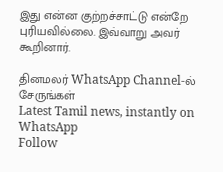இது என்ன குற்றச்சாட்டு என்றே புரியவில்லை. இவ்வாறு அவர் கூறினார்.

தினமலர் WhatsApp Channel-ல் சேருங்கள்
Latest Tamil news, instantly on WhatsApp
Follow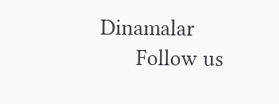Dinamalar
      Follow us